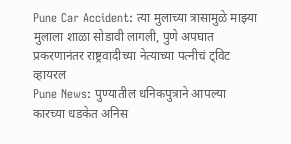Pune Car Accident: त्या मुलाच्या त्रासामुळे माझ्या मुलाला शाळा सोडावी लागली, पुणे अपघात प्रकरणानंतर राष्ट्रवादीच्या नेत्याच्या पत्नीचं ट्विट व्हायरल
Pune News: पुण्यातील धनिकपुत्राने आपल्या कारच्या धडकेत अनिस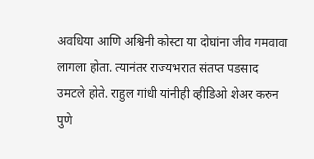अवधिया आणि अश्विनी कोस्टा या दोघांना जीव गमवावा लागला होता. त्यानंतर राज्यभरात संतप्त पडसाद उमटले होते. राहुल गांधी यांनीही व्हीडिओ शेअर करुन पुणे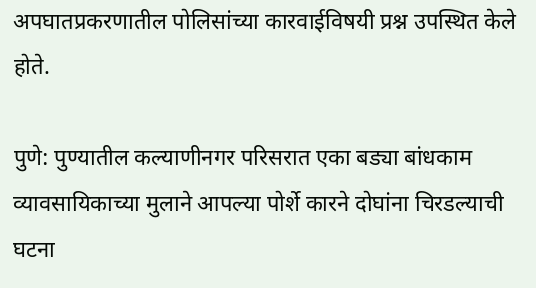अपघातप्रकरणातील पोलिसांच्या कारवाईविषयी प्रश्न उपस्थित केले होते.

पुणे: पुण्यातील कल्याणीनगर परिसरात एका बड्या बांधकाम व्यावसायिकाच्या मुलाने आपल्या पोर्शे कारने दोघांना चिरडल्याची घटना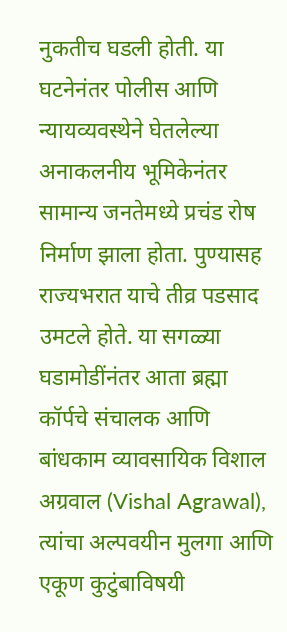नुकतीच घडली होती. या घटनेनंतर पोलीस आणि न्यायव्यवस्थेने घेतलेल्या अनाकलनीय भूमिकेनंतर सामान्य जनतेमध्ये प्रचंड रोष निर्माण झाला होता. पुण्यासह राज्यभरात याचे तीव्र पडसाद उमटले होते. या सगळ्या घडामोडींनंतर आता ब्रह्मा कॉर्पचे संचालक आणि बांधकाम व्यावसायिक विशाल अग्रवाल (Vishal Agrawal), त्यांचा अल्पवयीन मुलगा आणि एकूण कुटुंबाविषयी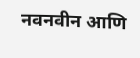नवनवीन आणि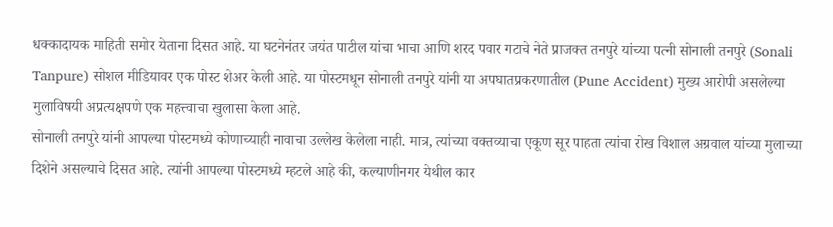धक्कादायक माहिती समोर येताना दिसत आहे. या घटनेनंतर जयंत पाटील यांचा भाचा आणि शरद पवार गटाचे नेते प्राजक्त तनपुरे यांच्या पत्नी सोनाली तनपुरे (Sonali Tanpure) सोशल मीडियावर एक पोस्ट शेअर केली आहे. या पोस्टमधून सोनाली तनपुरे यांनी या अपघातप्रकरणातील (Pune Accident) मुख्य आरोपी असलेल्या मुलाविषयी अप्रत्यक्षपणे एक महत्त्वाचा खुलासा केला आहे.
सोनाली तनपुरे यांनी आपल्या पोस्टमध्ये कोणाच्याही नावाचा उल्लेख केलेला नाही. मात्र, त्यांच्या वक्तव्याचा एकूण सूर पाहता त्यांचा रोख विशाल अग्रवाल यांच्या मुलाच्या दिशेने असल्याचे दिसत आहे. त्यांनी आपल्या पोस्टमध्ये म्हटले आहे की, कल्याणीनगर येथील कार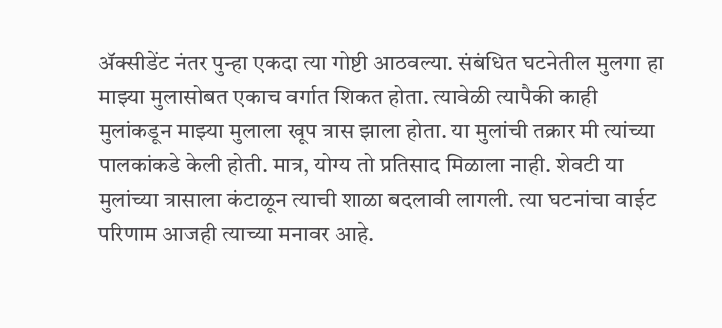ॲक्सीडेंट नंतर पुन्हा एकदा त्या गोष्टी आठवल्या. संबंधित घटनेतील मुलगा हा माझ्या मुलासोबत एकाच वर्गात शिकत होता. त्यावेळी त्यापैकी काही मुलांकडून माझ्या मुलाला खूप त्रास झाला होता. या मुलांची तक्रार मी त्यांच्या पालकांकडे केली होती. मात्र, योग्य तो प्रतिसाद मिळाला नाही. शेवटी या मुलांच्या त्रासाला कंटाळून त्याची शाळा बदलावी लागली. त्या घटनांचा वाईट परिणाम आजही त्याच्या मनावर आहे.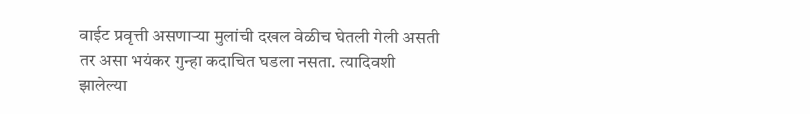वाईट प्रवृत्ती असणाऱ्या मुलांची दखल वेळीच घेतली गेली असती तर असा भयंकर गुन्हा कदाचित घडला नसता. त्यादिवशी झालेल्या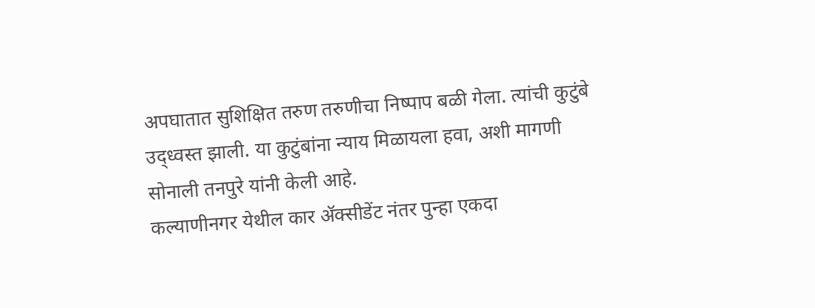अपघातात सुशिक्षित तरुण तरुणीचा निष्पाप बळी गेला. त्यांची कुटुंबे उद्ध्वस्त झाली. या कुटुंबांना न्याय मिळायला हवा, अशी मागणी सोनाली तनपुरे यांनी केली आहे.
कल्याणीनगर येथील कार ॲक्सीडेंट नंतर पुन्हा एकदा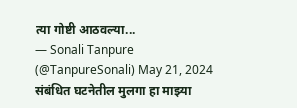त्या गोष्टी आठवल्या...
— Sonali Tanpure (@TanpureSonali) May 21, 2024
संबंधित घटनेतील मुलगा हा माझ्या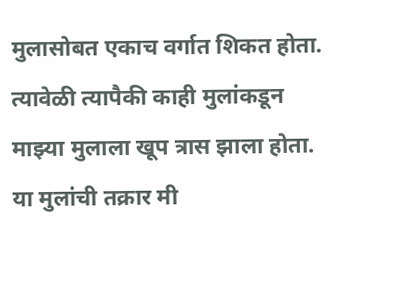मुलासोबत एकाच वर्गात शिकत होता. त्यावेळी त्यापैकी काही मुलांकडून माझ्या मुलाला खूप त्रास झाला होता. या मुलांची तक्रार मी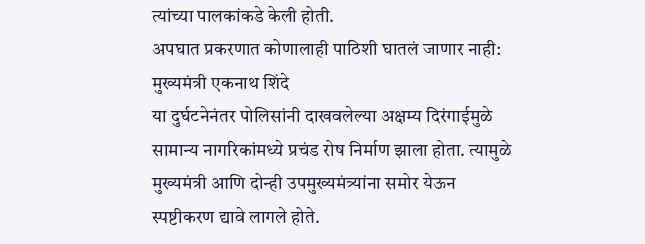त्यांच्या पालकांकडे केली होती.
अपघात प्रकरणात कोणालाही पाठिशी घातलं जाणार नाही: मुख्यमंत्री एकनाथ शिंदे
या दुर्घटनेनंतर पोलिसांनी दाखवलेल्या अक्षम्य दिरंगाईमुळे सामान्य नागरिकांमध्ये प्रचंड रोष निर्माण झाला होता. त्यामुळे मुख्यमंत्री आणि दोन्ही उपमुख्यमंत्र्यांना समोर येऊन स्पष्टीकरण द्यावे लागले होते.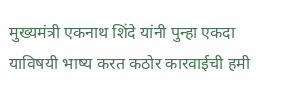मुख्यमंत्री एकनाथ शिंदे यांनी पुन्हा एकदा याविषयी भाष्य करत कठोर कारवाईची हमी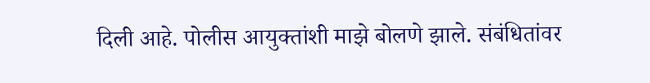दिली आहे. पोलीस आयुक्तांशी माझे बोलणे झाले. संबंधितांवर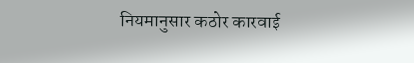नियमानुसार कठोर कारवाई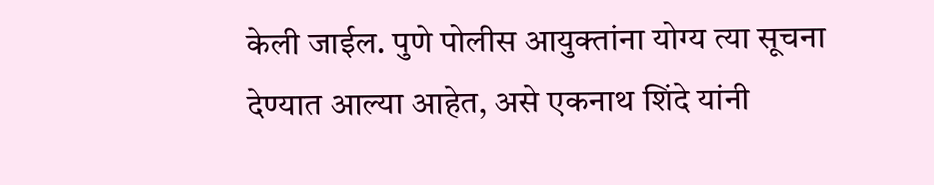केली जाईल. पुणे पोलीस आयुक्तांना योग्य त्या सूचना देण्यात आल्या आहेत, असे एकनाथ शिंदे यांनी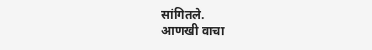सांगितले.
आणखी वाचा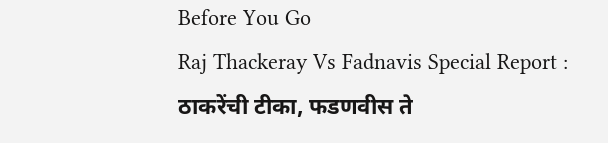Before You Go
Raj Thackeray Vs Fadnavis Special Report : ठाकरेंची टीका, फडणवीस ते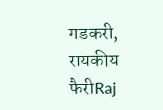गडकरी, रायकीय फैरीRaj